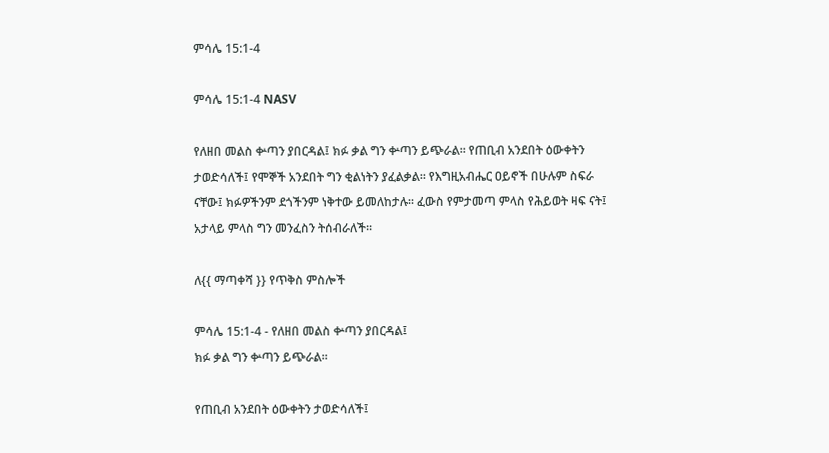ምሳሌ 15:1-4

ምሳሌ 15:1-4 NASV

የለዘበ መልስ ቍጣን ያበርዳል፤ ክፉ ቃል ግን ቍጣን ይጭራል። የጠቢብ አንደበት ዕውቀትን ታወድሳለች፤ የሞኞች አንደበት ግን ቂልነትን ያፈልቃል። የእግዚአብሔር ዐይኖች በሁሉም ስፍራ ናቸው፤ ክፉዎችንም ደጎችንም ነቅተው ይመለከታሉ። ፈውስ የምታመጣ ምላስ የሕይወት ዛፍ ናት፤ አታላይ ምላስ ግን መንፈስን ትሰብራለች።

ለ{{ ማጣቀሻ }} የጥቅስ ምስሎች

ምሳሌ 15:1-4 - የለዘበ መልስ ቍጣን ያበርዳል፤
ክፉ ቃል ግን ቍጣን ይጭራል።

የጠቢብ አንደበት ዕውቀትን ታወድሳለች፤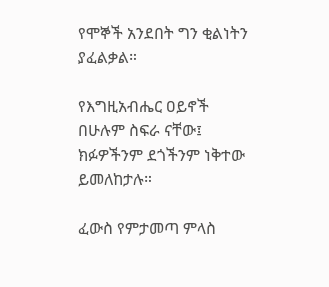የሞኞች አንደበት ግን ቂልነትን ያፈልቃል።

የእግዚአብሔር ዐይኖች በሁሉም ስፍራ ናቸው፤
ክፉዎችንም ደጎችንም ነቅተው ይመለከታሉ።

ፈውስ የምታመጣ ምላስ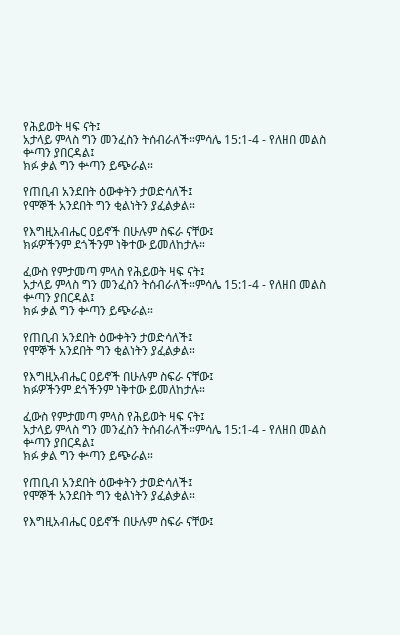የሕይወት ዛፍ ናት፤
አታላይ ምላስ ግን መንፈስን ትሰብራለች።ምሳሌ 15:1-4 - የለዘበ መልስ ቍጣን ያበርዳል፤
ክፉ ቃል ግን ቍጣን ይጭራል።

የጠቢብ አንደበት ዕውቀትን ታወድሳለች፤
የሞኞች አንደበት ግን ቂልነትን ያፈልቃል።

የእግዚአብሔር ዐይኖች በሁሉም ስፍራ ናቸው፤
ክፉዎችንም ደጎችንም ነቅተው ይመለከታሉ።

ፈውስ የምታመጣ ምላስ የሕይወት ዛፍ ናት፤
አታላይ ምላስ ግን መንፈስን ትሰብራለች።ምሳሌ 15:1-4 - የለዘበ መልስ ቍጣን ያበርዳል፤
ክፉ ቃል ግን ቍጣን ይጭራል።

የጠቢብ አንደበት ዕውቀትን ታወድሳለች፤
የሞኞች አንደበት ግን ቂልነትን ያፈልቃል።

የእግዚአብሔር ዐይኖች በሁሉም ስፍራ ናቸው፤
ክፉዎችንም ደጎችንም ነቅተው ይመለከታሉ።

ፈውስ የምታመጣ ምላስ የሕይወት ዛፍ ናት፤
አታላይ ምላስ ግን መንፈስን ትሰብራለች።ምሳሌ 15:1-4 - የለዘበ መልስ ቍጣን ያበርዳል፤
ክፉ ቃል ግን ቍጣን ይጭራል።

የጠቢብ አንደበት ዕውቀትን ታወድሳለች፤
የሞኞች አንደበት ግን ቂልነትን ያፈልቃል።

የእግዚአብሔር ዐይኖች በሁሉም ስፍራ ናቸው፤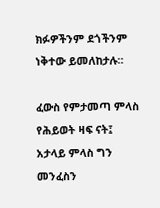ክፉዎችንም ደጎችንም ነቅተው ይመለከታሉ።

ፈውስ የምታመጣ ምላስ የሕይወት ዛፍ ናት፤
አታላይ ምላስ ግን መንፈስን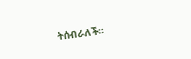ትሰብራለች።